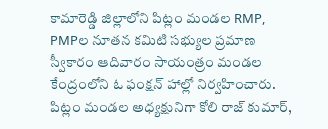కామారెడ్డి జిల్లాలోని పిట్లం మండల RMP, PMPల నూతన కమిటి సభ్యుల ప్రమాణ స్వీకారం ఆదివారం సాయంత్రం మండల కేంద్రంలోని ఓ ఫంక్షన్ హాల్లో నిర్వహించారు. పిట్లం మండల అధ్యక్షునిగా కోలి రాజ్ కుమార్,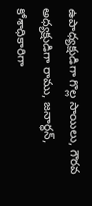ఉపాధ్యక్షుడిగా గొల్ల సాయిలు, గౌరవ అధ్యక్షుడిగా రాము, జనార్ధన్, కోశాధికారిగా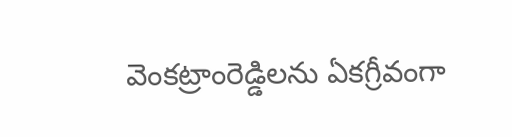వెంకట్రాంరెడ్డిలను ఏకగ్రీవంగా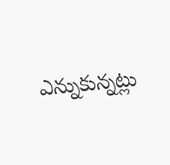ఎన్నుకున్నట్లు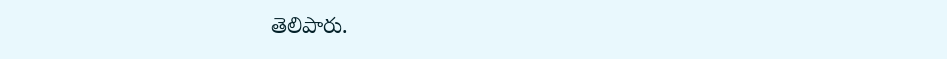తెలిపారు.